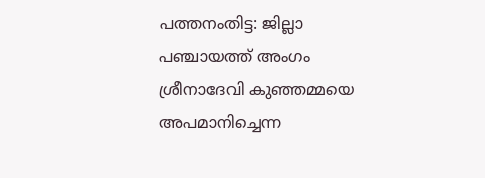പത്തനംതിട്ട: ജില്ലാ പഞ്ചായത്ത് അംഗം ശ്രീനാദേവി കുഞ്ഞമ്മയെ അപമാനിച്ചെന്ന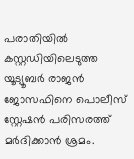പരാതിയിൽ കസ്റ്റഡിയിലെടുത്ത യൂട്യൂബർ രാജൻ ജോസഫിനെ പൊലീസ് സ്റ്റേഷൻ പരിസരത്ത് മർദിക്കാൻ ശ്രമം.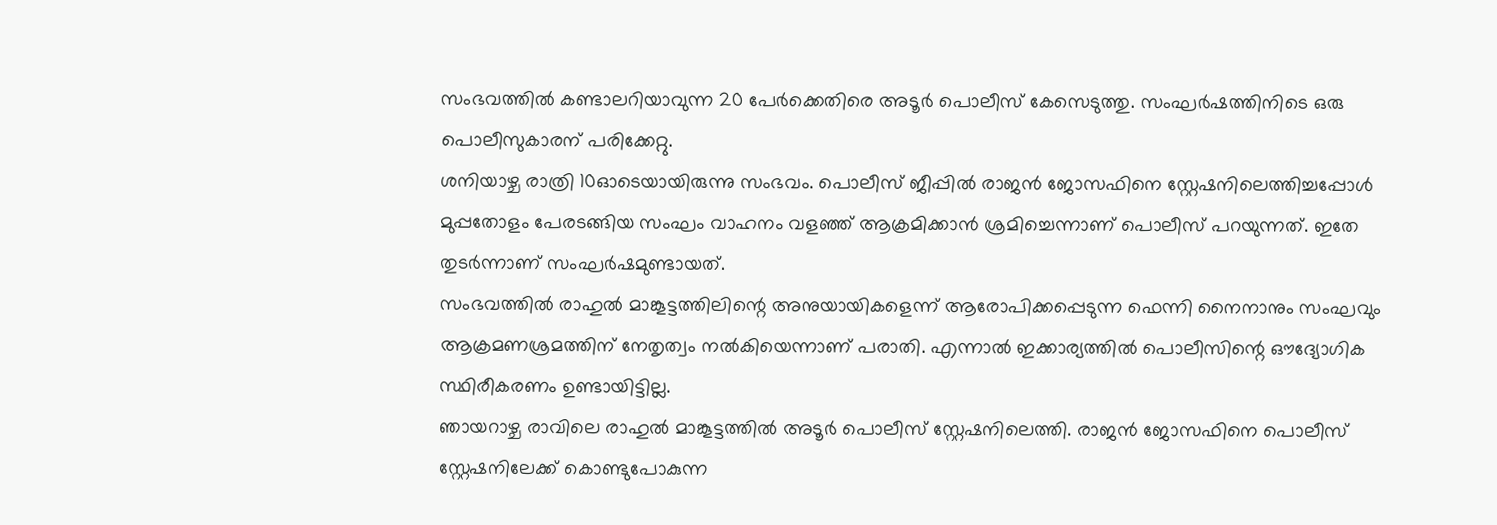സംഭവത്തിൽ കണ്ടാലറിയാവുന്ന 20 പേർക്കെതിരെ അടൂർ പൊലീസ് കേസെടുത്തു. സംഘർഷത്തിനിടെ ഒരു പൊലീസുകാരന് പരിക്കേറ്റു.
ശനിയാഴ്ച രാത്രി 10ഓടെയായിരുന്നു സംഭവം. പൊലീസ് ജീപ്പിൽ രാജൻ ജോസഫിനെ സ്റ്റേഷനിലെത്തിച്ചപ്പോൾ മുപ്പതോളം പേരടങ്ങിയ സംഘം വാഹനം വളഞ്ഞ് ആക്രമിക്കാൻ ശ്രമിച്ചെന്നാണ് പൊലീസ് പറയുന്നത്. ഇതേ തുടർന്നാണ് സംഘർഷമുണ്ടായത്.
സംഭവത്തിൽ രാഹുൽ മാങ്കൂട്ടത്തിലിന്റെ അനുയായികളെന്ന് ആരോപിക്കപ്പെടുന്ന ഫെന്നി നൈനാനും സംഘവും ആക്രമണശ്രമത്തിന് നേതൃത്വം നൽകിയെന്നാണ് പരാതി. എന്നാൽ ഇക്കാര്യത്തിൽ പൊലീസിന്റെ ഔദ്യോഗിക സ്ഥിരീകരണം ഉണ്ടായിട്ടില്ല.
ഞായറാഴ്ച രാവിലെ രാഹുൽ മാങ്കൂട്ടത്തിൽ അടൂർ പൊലീസ് സ്റ്റേഷനിലെത്തി. രാജൻ ജോസഫിനെ പൊലീസ് സ്റ്റേഷനിലേക്ക് കൊണ്ടുപോകുന്ന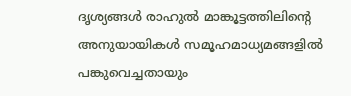ദൃശ്യങ്ങൾ രാഹുൽ മാങ്കൂട്ടത്തിലിന്റെ അനുയായികൾ സമൂഹമാധ്യമങ്ങളിൽ പങ്കുവെച്ചതായും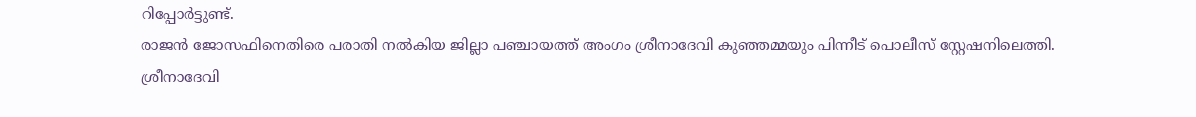റിപ്പോർട്ടുണ്ട്.
രാജൻ ജോസഫിനെതിരെ പരാതി നൽകിയ ജില്ലാ പഞ്ചായത്ത് അംഗം ശ്രീനാദേവി കുഞ്ഞമ്മയും പിന്നീട് പൊലീസ് സ്റ്റേഷനിലെത്തി.
ശ്രീനാദേവി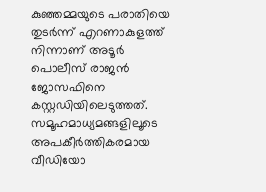കുഞ്ഞമ്മയുടെ പരാതിയെ തുടർന്ന് എറണാകുളത്ത് നിന്നാണ് അടൂർ പൊലീസ് രാജൻ ജോസഫിനെ കസ്റ്റഡിയിലെടുത്തത്. സമൂഹമാധ്യമങ്ങളിലൂടെ അപകീർത്തികരമായ വീഡിയോ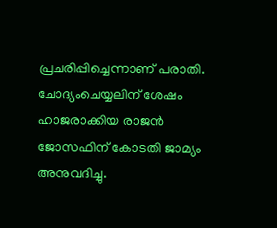പ്രചരിപ്പിച്ചെന്നാണ് പരാതി. ചോദ്യംചെയ്യലിന് ശേഷം ഹാജരാക്കിയ രാജൻ ജോസഫിന് കോടതി ജാമ്യം അനുവദിച്ചു.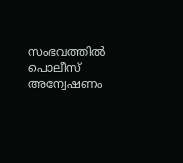സംഭവത്തിൽ പൊലീസ് അന്വേഷണം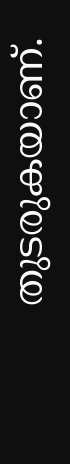തുടരുകയാണ്.